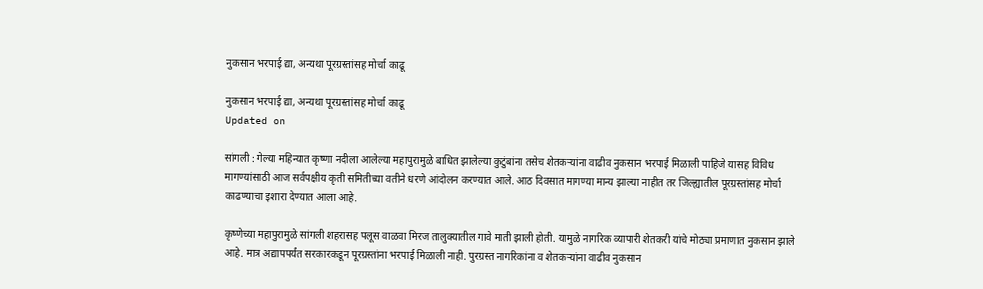नुकसान भरपाई द्या, अन्यथा पूरग्रस्तांसह मोर्चा काढू

नुकसान भरपाई द्या, अन्यथा पूरग्रस्तांसह मोर्चा काढू
Updated on

सांगली : गेल्या महिन्यात कृष्णा नदीला आलेल्या महापुरामुळे बाधित झालेल्या कुटुंबांना तसेच शेतकऱ्यांना वाढीव नुकसान भरपाई मिळाली पाहिजे यासह विविध मागण्यांसाठी आज सर्वपक्षीय कृती समितीच्या वतीने धरणे आंदोलन करण्यात आले. आठ दिवसात मागण्या मान्य झाल्या नाहीत तर जिल्ह्यातील पूरग्रस्तांसह मोर्चा काढण्याचा इशारा देण्यात आला आहे.

कृष्णेच्या महापुरामुळे सांगली शहरासह पलूस वाळवा मिरज तालुक्यातील गावे माती झाली होती. यामुळे नागरिक व्यापारी शेतकरी यांचे मोठ्या प्रमाणात नुकसान झाले आहे. मात्र अद्यापपर्यंत सरकारकडून पूरग्रस्तांना भरपाई मिळाली नाही. पुरग्रस्त नागरिकांना व शेतकऱ्यांना वाढीव नुकसान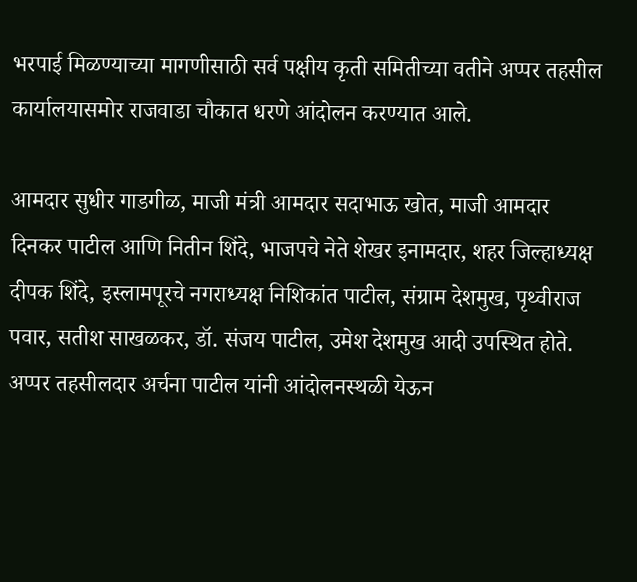भरपाई मिळण्याच्या मागणीसाठी सर्व पक्षीय कृती समितीच्या वतीने अप्पर तहसील कार्यालयासमोर राजवाडा चौकात धरणे आंदोलन करण्यात आले.

आमदार सुधीर गाडगीळ, माजी मंत्री आमदार सदाभाऊ खोत, माजी आमदार दिनकर पाटील आणि नितीन शिंदे, भाजपचे नेते शेखर इनामदार, शहर जिल्हाध्यक्ष दीपक शिंदे, इस्लामपूरचे नगराध्यक्ष निशिकांत पाटील, संग्राम देशमुख, पृथ्वीराज पवार, सतीश साखळकर, डॉ. संजय पाटील, उमेश देशमुख आदी उपस्थित होते. अप्पर तहसीलदार अर्चना पाटील यांनी आंदोलनस्थळी येऊन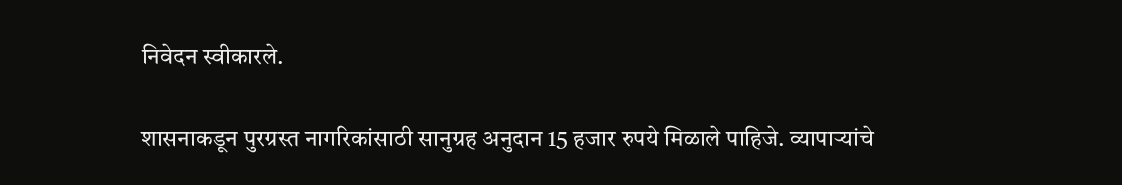निवेदन स्वीकारले.

शासनाकडून पुरग्रस्त नागरिकांसाठी सानुग्रह अनुदान 15 हजार रुपये मिळाले पाहिजे. व्यापाऱ्यांचे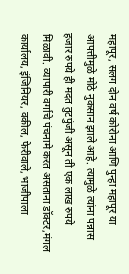महापूर, सलग दोन वर्ष कोरोना आणि पुन्हा महापूर या आपत्तीमुळे मोठे नुकसान झाले आहे. त्यामुळे त्यांना पन्नास हजार रुपये ही मदत तुटपुंजी असून ती एक लाख रुपये मिळावी. व्यापारी वर्गाचे पंचनामे करत असताना डॉक्टर,मंगल कार्यालय, इंजिनियर, वकील, फेरीवाले, भाजीपाला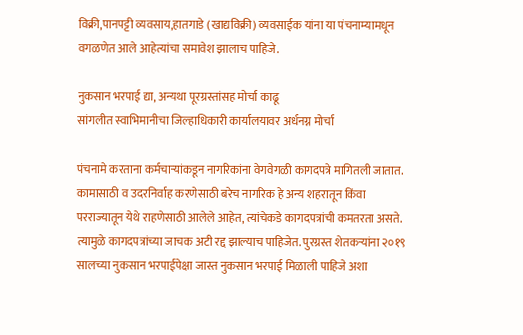विक्री,पानपट्टी व्यवसाय,हातगाडे (खाद्यविक्री) व्यवसाईक यांना या पंचनाम्यामधून वगळणेत आले आहेत्यांचा समावेश झालाच पाहिजे.

नुकसान भरपाई द्या, अन्यथा पूरग्रस्तांसह मोर्चा काढू
सांगलीत स्वाभिमानीचा जिल्हाधिकारी कार्यालयावर अर्धनग्न मोर्चा

पंचनामे करताना कर्मचाऱ्यांकडून नागरिकांना वेगवेगळी कागदपत्रे मागितली जातात. कामासाठी व उदरनिर्वाह करणेसाठी बरेच नागरिक हे अन्य शहरातून किंवा परराज्यातून येथे राहणेसाठी आलेले आहेत, त्यांचेकडे कागदपत्रांची कमतरता असते. त्यामुळे कागदपत्रांच्या जाचक अटी रद्द झाल्याच पाहिजेत. पुरग्रस्त शेतकऱ्यांना २०१९ सालच्या नुकसान भरपाईपेक्षा जास्त नुकसान भरपाई मिळाली पाहिजे अशा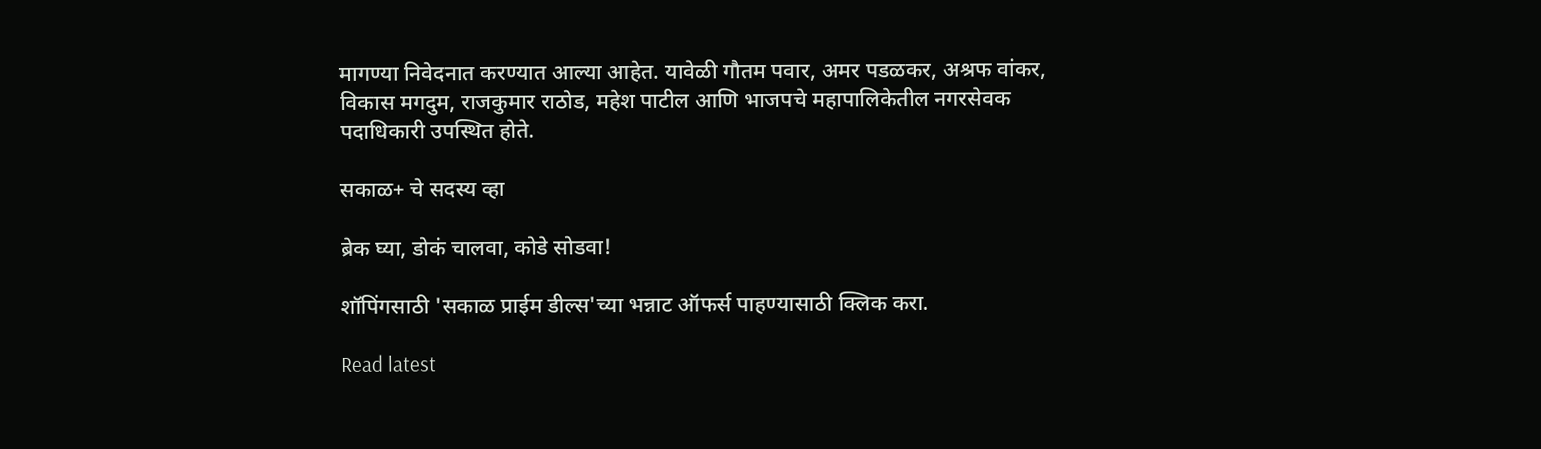मागण्या निवेदनात करण्यात आल्या आहेत. यावेळी गौतम पवार, अमर पडळकर, अश्रफ वांकर, विकास मगदुम, राजकुमार राठोड, महेश पाटील आणि भाजपचे महापालिकेतील नगरसेवक पदाधिकारी उपस्थित होते.

सकाळ+ चे सदस्य व्हा

ब्रेक घ्या, डोकं चालवा, कोडे सोडवा!

शॉपिंगसाठी 'सकाळ प्राईम डील्स'च्या भन्नाट ऑफर्स पाहण्यासाठी क्लिक करा.

Read latest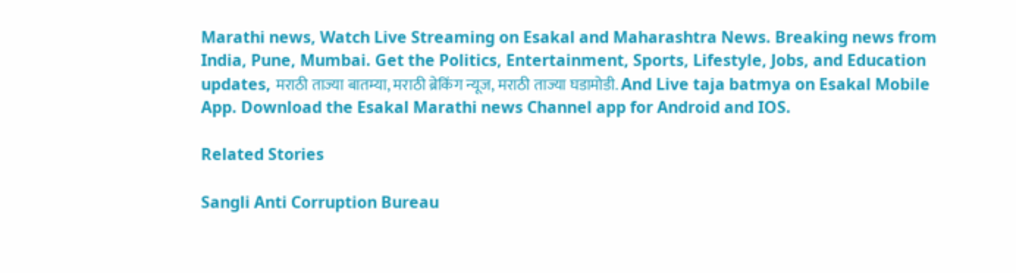Marathi news, Watch Live Streaming on Esakal and Maharashtra News. Breaking news from India, Pune, Mumbai. Get the Politics, Entertainment, Sports, Lifestyle, Jobs, and Education updates, मराठी ताज्या बातम्या, मराठी ब्रेकिंग न्यूज, मराठी ताज्या घडामोडी. And Live taja batmya on Esakal Mobile App. Download the Esakal Marathi news Channel app for Android and IOS.

Related Stories

Sangli Anti Corruption Bureau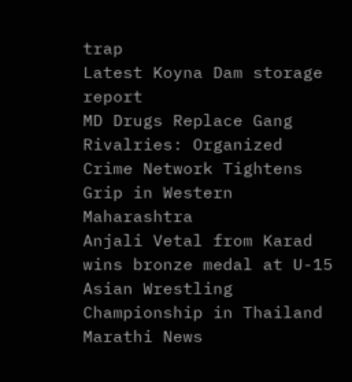trap
Latest Koyna Dam storage report
MD Drugs Replace Gang Rivalries: Organized Crime Network Tightens Grip in Western Maharashtra
Anjali Vetal from Karad wins bronze medal at U-15 Asian Wrestling Championship in Thailand
Marathi News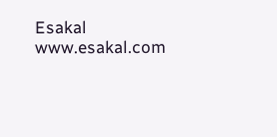Esakal
www.esakal.com